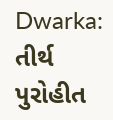Dwarka: તીર્થ પુરોહીત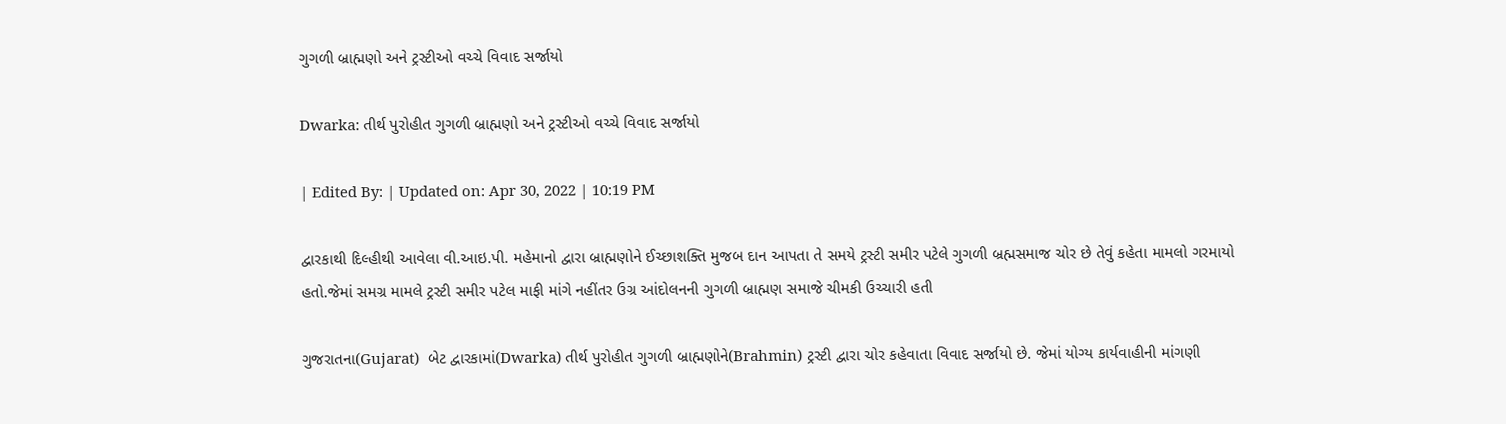ગુગળી બ્રાહ્મણો અને ટ્રસ્ટીઓ વચ્ચે વિવાદ સર્જાયો

Dwarka: તીર્થ પુરોહીત ગુગળી બ્રાહ્મણો અને ટ્રસ્ટીઓ વચ્ચે વિવાદ સર્જાયો

| Edited By: | Updated on: Apr 30, 2022 | 10:19 PM

દ્વારકાથી દિલ્હીથી આવેલા વી.આઇ.પી. મહેમાનો દ્વારા બ્રાહ્મણોને ઈચ્છાશક્તિ મુજબ દાન આપતા તે સમયે ટ્રસ્ટી સમીર પટેલે ગુગળી બ્રહ્મસમાજ ચોર છે તેવું કહેતા મામલો ગરમાયો હતો.જેમાં સમગ્ર મામલે ટ્રસ્ટી સમીર પટેલ માફી માંગે નહીંતર ઉગ્ર આંદોલનની ગુગળી બ્રાહ્મણ સમાજે ચીમકી ઉચ્ચારી હતી

ગુજરાતના(Gujarat)  બેટ દ્વારકામાં(Dwarka) તીર્થ પુરોહીત ગુગળી બ્રાહ્મણોને(Brahmin) ટ્રસ્ટી દ્વારા ચોર કહેવાતા વિવાદ સર્જાયો છે. જેમાં યોગ્ય કાર્યવાહીની માંગણી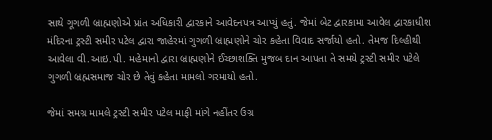સાથે ગૂગળી બ્રાહ્મણોએ પ્રાંત અધિકારી દ્વારકાને આવેદનપત્ર આપ્યું હતું. જેમાં બેટ દ્વારકામા આવેલ દ્વારકાધીશ મંદિરના ટ્રસ્ટી સમીર પટેલ દ્વારા જાહેરમાં ગુગળી બ્રાહ્મણોને ચોર કહેતા વિવાદ સર્જાયો હતો. તેમજ દિલ્હીથી આવેલા વી.આઇ.પી. મહેમાનો દ્વારા બ્રાહ્મણોને ઈચ્છાશક્તિ મુજબ દાન આપતા તે સમયે ટ્રસ્ટી સમીર પટેલે ગુગળી બ્રહ્મસમાજ ચોર છે તેવું કહેતા મામલો ગરમાયો હતો.

જેમાં સમગ્ર મામલે ટ્રસ્ટી સમીર પટેલ માફી માંગે નહીંતર ઉગ્ર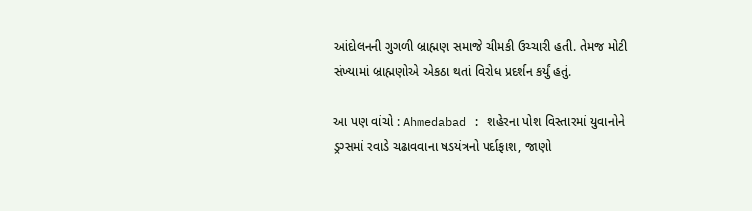આંદોલનની ગુગળી બ્રાહ્મણ સમાજે ચીમકી ઉચ્ચારી હતી. તેમજ મોટી સંખ્યામાં બ્રાહ્મણોએ એકઠા થતાં વિરોધ પ્રદર્શન કર્યું હતું.

આ પણ વાંચો : Ahmedabad : શહેરના પોશ વિસ્તારમાં યુવાનોને ડ્રગ્સમાં રવાડે ચઢાવવાના ષડયંત્રનો પર્દાફાશ, જાણો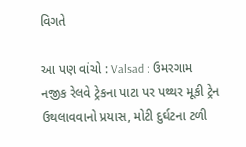વિગતે

આ પણ વાંચો : Valsad : ઉમરગામ નજીક રેલવે ટ્રેકના પાટા પર પથ્થર મૂકી ટ્રેન ઉથલાવવાનો પ્રયાસ, મોટી દુર્ઘટના ટળી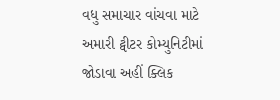વધુ સમાચાર વાંચવા માટે અમારી ટ્વીટર કોમ્યુનિટીમાં જોડાવા અહીં ક્લિક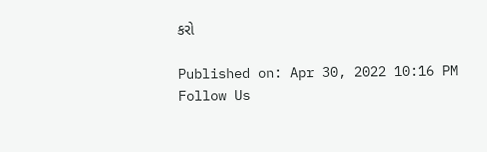કરો

Published on: Apr 30, 2022 10:16 PM
Follow Us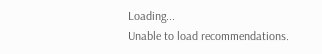Loading...
Unable to load recommendations.